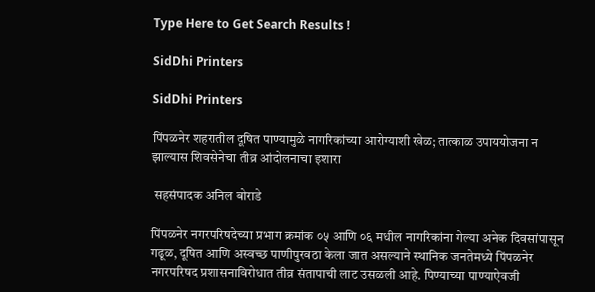Type Here to Get Search Results !

SidDhi Printers

SidDhi Printers

पिंपळनेर शहरातील दूषित पाण्यामुळे नागरिकांच्या आरोग्याशी खेळ; तात्काळ उपाययोजना न झाल्यास शिवसेनेचा तीव्र आंदोलनाचा इशारा

 सहसंपादक अनिल बोराडे

पिंपळनेर नगरपरिषदेच्या प्रभाग क्रमांक ०५ आणि ०६ मधील नागरिकांना गेल्या अनेक दिवसांपासून गढूळ, दूषित आणि अस्वच्छ पाणीपुरवठा केला जात असल्याने स्थानिक जनतेमध्ये पिंपळनेर नगरपरिषद प्रशासनाविरोधात तीव्र संतापाची लाट उसळली आहे. पिण्याच्या पाण्याऐवजी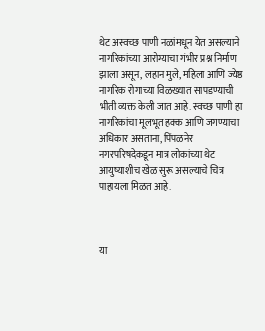थेट अस्वच्छ पाणी नळांमधून येत असल्याने नागरिकांच्या आरोग्याचा गंभीर प्रश्न निर्माण झाला असून, लहान मुले, महिला आणि ज्येष्ठ नागरिक रोगाच्या विळख्यात सापडण्याची भीती व्यक्त केली जात आहे. स्वच्छ पाणी हा नागरिकांचा मूलभूत हक्क आणि जगण्याचा अधिकार असताना, पिंपळनेर नगरपरिषदेकडून मात्र लोकांच्या थेट आयुष्याशीच खेळ सुरू असल्याचे चित्र पाहायला मिळत आहे.



या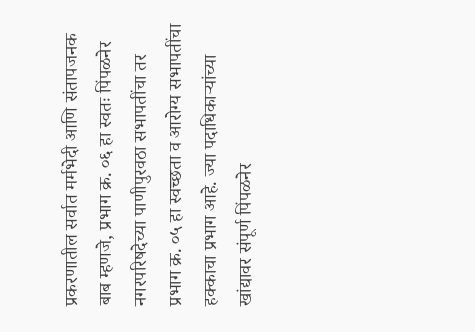प्रकरणातील सर्वात मर्मभेदी आणि संतापजनक बाब म्हणजे, प्रभाग क्र. ०६ हा स्वतः पिंपळनेर नगरपरिषदेच्या पाणीपुरवठा सभापतींचा तर प्रभाग क्र. ०५ हा स्वच्छता व आरोग्य सभापतींचा हक्काचा प्रभाग आहे. ज्या पदाधिकाऱ्यांच्या खांद्यावर संपूर्ण पिंपळनेर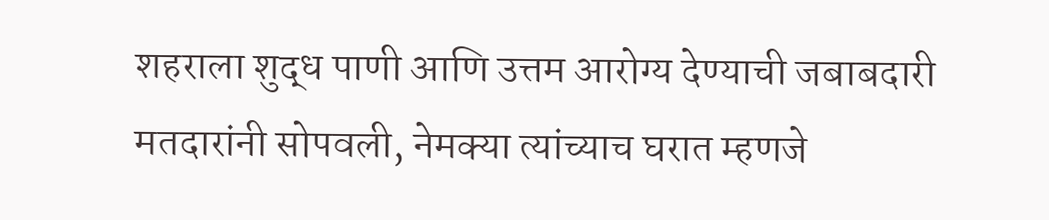शहराला शुद्ध पाणी आणि उत्तम आरोग्य देण्याची जबाबदारी मतदारांनी सोपवली, नेमक्या त्यांच्याच घरात म्हणजे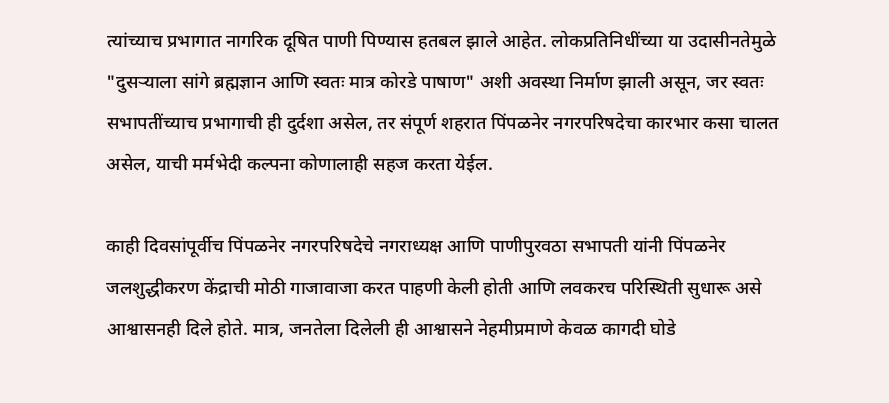त्यांच्याच प्रभागात नागरिक दूषित पाणी पिण्यास हतबल झाले आहेत. लोकप्रतिनिधींच्या या उदासीनतेमुळे "दुसऱ्याला सांगे ब्रह्मज्ञान आणि स्वतः मात्र कोरडे पाषाण" अशी अवस्था निर्माण झाली असून, जर स्वतः सभापतींच्याच प्रभागाची ही दुर्दशा असेल, तर संपूर्ण शहरात पिंपळनेर नगरपरिषदेचा कारभार कसा चालत असेल, याची मर्मभेदी कल्पना कोणालाही सहज करता येईल.

काही दिवसांपूर्वीच पिंपळनेर नगरपरिषदेचे नगराध्यक्ष आणि पाणीपुरवठा सभापती यांनी पिंपळनेर जलशुद्धीकरण केंद्राची मोठी गाजावाजा करत पाहणी केली होती आणि लवकरच परिस्थिती सुधारू असे आश्वासनही दिले होते. मात्र, जनतेला दिलेली ही आश्वासने नेहमीप्रमाणे केवळ कागदी घोडे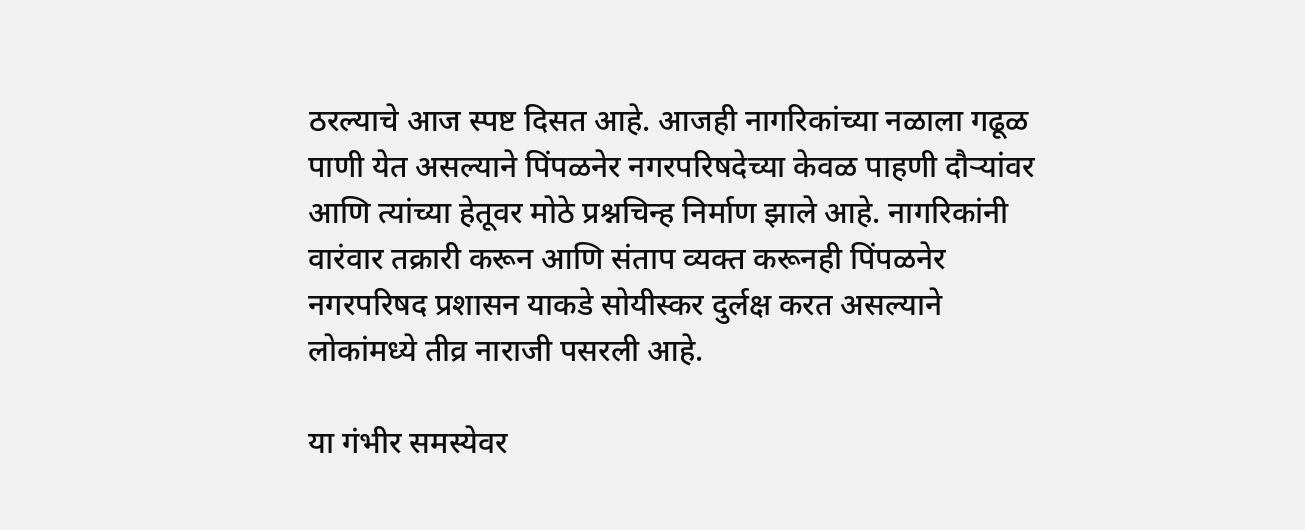ठरल्याचे आज स्पष्ट दिसत आहे. आजही नागरिकांच्या नळाला गढूळ पाणी येत असल्याने पिंपळनेर नगरपरिषदेच्या केवळ पाहणी दौऱ्यांवर आणि त्यांच्या हेतूवर मोठे प्रश्नचिन्ह निर्माण झाले आहे. नागरिकांनी वारंवार तक्रारी करून आणि संताप व्यक्त करूनही पिंपळनेर नगरपरिषद प्रशासन याकडे सोयीस्कर दुर्लक्ष करत असल्याने लोकांमध्ये तीव्र नाराजी पसरली आहे.

या गंभीर समस्येवर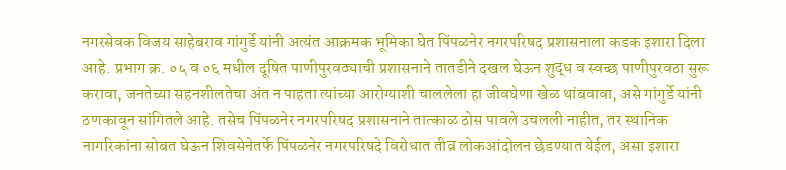नगरसेवक विजय साहेबराव गांगुर्डे यांनी अत्यंत आक्रमक भूमिका घेत पिंपळनेर नगरपरिषद प्रशासनाला कडक इशारा दिला आहे. प्रभाग क्र. ०५ व ०६ मधील दूषित पाणीपुरवठ्याची प्रशासनाने तातडीने दखल घेऊन शुद्ध व स्वच्छ पाणीपुरवठा सुरू करावा, जनतेच्या सहनशीलतेचा अंत न पाहता त्यांच्या आरोग्याशी चाललेला हा जीवघेणा खेळ थांबवावा, असे गांगुर्डे यांनी ठणकावून सांगितले आहे. तसेच पिंपळनेर नगरपरिषद प्रशासनाने तात्काळ ठोस पावले उचलली नाहीत, तर स्थानिक नागरिकांना सोबत घेऊन शिवसेनेतर्फे पिंपळनेर नगरपरिषदे विरोधात तीव्र लोकआंदोलन छेडण्यात येईल, असा इशारा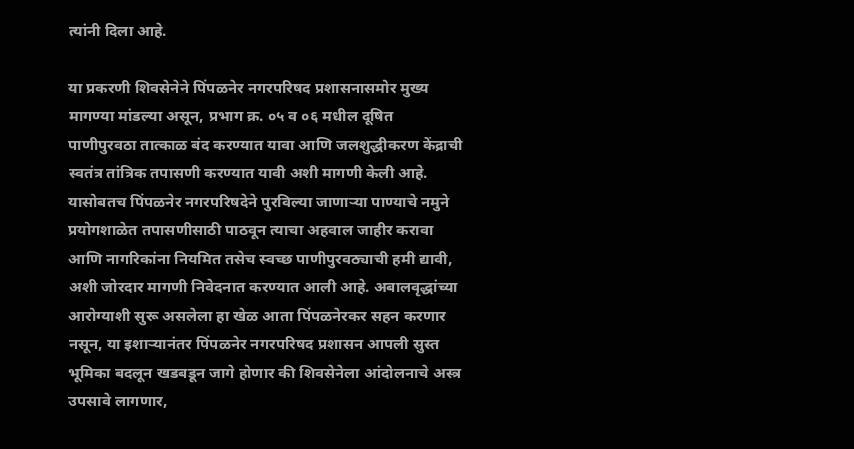त्यांनी दिला आहे.

या प्रकरणी शिवसेनेने पिंपळनेर नगरपरिषद प्रशासनासमोर मुख्य मागण्या मांडल्या असून, प्रभाग क्र. ०५ व ०६ मधील दूषित पाणीपुरवठा तात्काळ बंद करण्यात यावा आणि जलशुद्धीकरण केंद्राची स्वतंत्र तांत्रिक तपासणी करण्यात यावी अशी मागणी केली आहे. यासोबतच पिंपळनेर नगरपरिषदेने पुरविल्या जाणाऱ्या पाण्याचे नमुने प्रयोगशाळेत तपासणीसाठी पाठवून त्याचा अहवाल जाहीर करावा आणि नागरिकांना नियमित तसेच स्वच्छ पाणीपुरवठ्याची हमी द्यावी, अशी जोरदार मागणी निवेदनात करण्यात आली आहे. अबालवृद्धांच्या आरोग्याशी सुरू असलेला हा खेळ आता पिंपळनेरकर सहन करणार नसून, या इशाऱ्यानंतर पिंपळनेर नगरपरिषद प्रशासन आपली सुस्त भूमिका बदलून खडबडून जागे होणार की शिवसेनेला आंदोलनाचे अस्त्र उपसावे लागणार,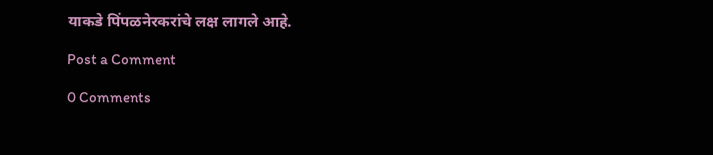याकडे पिंपळनेरकरांचे लक्ष लागले आहे.

Post a Comment

0 Comments